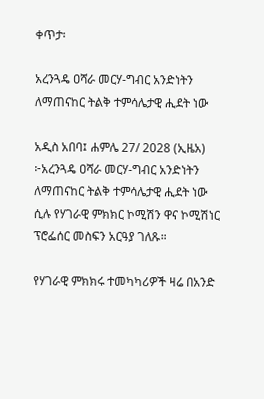ቀጥታ፡

አረንጓዴ ዐሻራ መርሃ-ግብር አንድነትን ለማጠናከር ትልቅ ተምሳሌታዊ ሒደት ነው

አዲስ አበባ፤ ሐምሌ 27/ 2028 (ኢዜአ) ፦አረንጓዴ ዐሻራ መርሃ-ግብር አንድነትን ለማጠናከር ትልቅ ተምሳሌታዊ ሒደት ነው ሲሉ የሃገራዊ ምክክር ኮሚሽን ዋና ኮሚሽነር ፕሮፌሰር መስፍን አርዓያ ገለጹ።

የሃገራዊ ምክክሩ ተመካካሪዎች ዛሬ በአንድ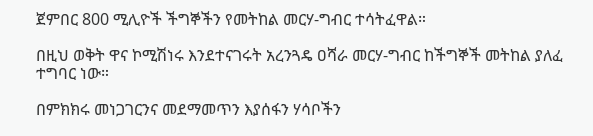ጀምበር 800 ሚሊዮች ችግኞችን የመትከል መርሃ-ግብር ተሳትፈዋል።

በዚህ ወቅት ዋና ኮሚሽነሩ እንደተናገሩት አረንጓዴ ዐሻራ መርሃ-ግብር ከችግኞች መትከል ያለፈ ተግባር ነው።

በምክክሩ መነጋገርንና መደማመጥን እያሰፋን ሃሳቦችን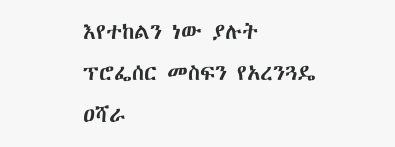እየተከልን ነው ያሉት ፕሮፌሰር መስፍን የአረንጓዴ ዐሻራ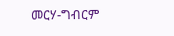መርሃ-ግብርም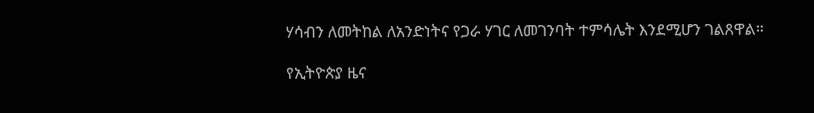ሃሳብን ለመትከል ለአንድነትና የጋራ ሃገር ለመገንባት ተምሳሌት እንደሚሆን ገልጸዋል።

የኢትዮጵያ ዜና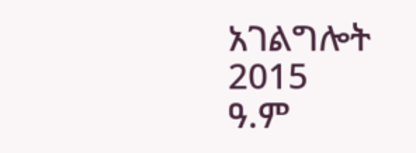አገልግሎት
2015
ዓ.ም